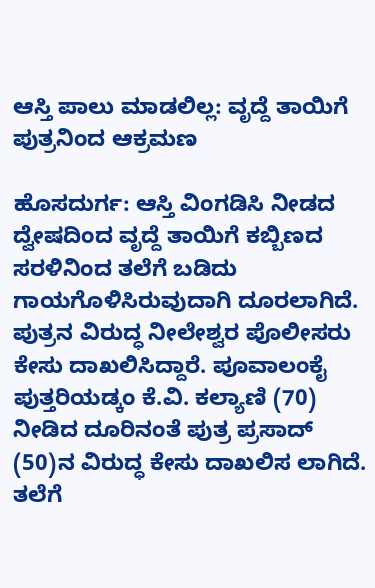ಆಸ್ತಿ ಪಾಲು ಮಾಡಲಿಲ್ಲ: ವೃದ್ದೆ ತಾಯಿಗೆ ಪುತ್ರನಿಂದ ಆಕ್ರಮಣ

ಹೊಸದುರ್ಗ: ಆಸ್ತಿ ವಿಂಗಡಿಸಿ ನೀಡದ ದ್ವೇಷದಿಂದ ವೃದ್ದೆ ತಾಯಿಗೆ ಕಬ್ಬಿಣದ ಸರಳಿನಿಂದ ತಲೆಗೆ ಬಡಿದು ಗಾಯಗೊಳಿಸಿರುವುದಾಗಿ ದೂರಲಾಗಿದೆ. ಪುತ್ರನ ವಿರುದ್ಧ ನೀಲೇಶ್ವರ ಪೊಲೀಸರು ಕೇಸು ದಾಖಲಿಸಿದ್ದಾರೆ. ಪೂವಾಲಂಕೈ ಪುತ್ತರಿಯಡ್ಕಂ ಕೆ.ವಿ. ಕಲ್ಯಾಣಿ (70) ನೀಡಿದ ದೂರಿನಂತೆ ಪುತ್ರ ಪ್ರಸಾದ್ (50)ನ ವಿರುದ್ಧ ಕೇಸು ದಾಖಲಿಸ ಲಾಗಿದೆ. ತಲೆಗೆ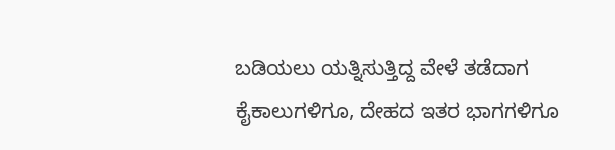ಬಡಿಯಲು ಯತ್ನಿಸುತ್ತಿದ್ದ ವೇಳೆ ತಡೆದಾಗ ಕೈಕಾಲುಗಳಿಗೂ, ದೇಹದ ಇತರ ಭಾಗಗಳಿಗೂ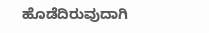ಹೊಡೆದಿರುವುದಾಗಿ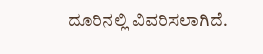ದೂರಿನಲ್ಲಿ ವಿವರಿಸಲಾಗಿದೆ.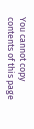You cannot copy contents of this page